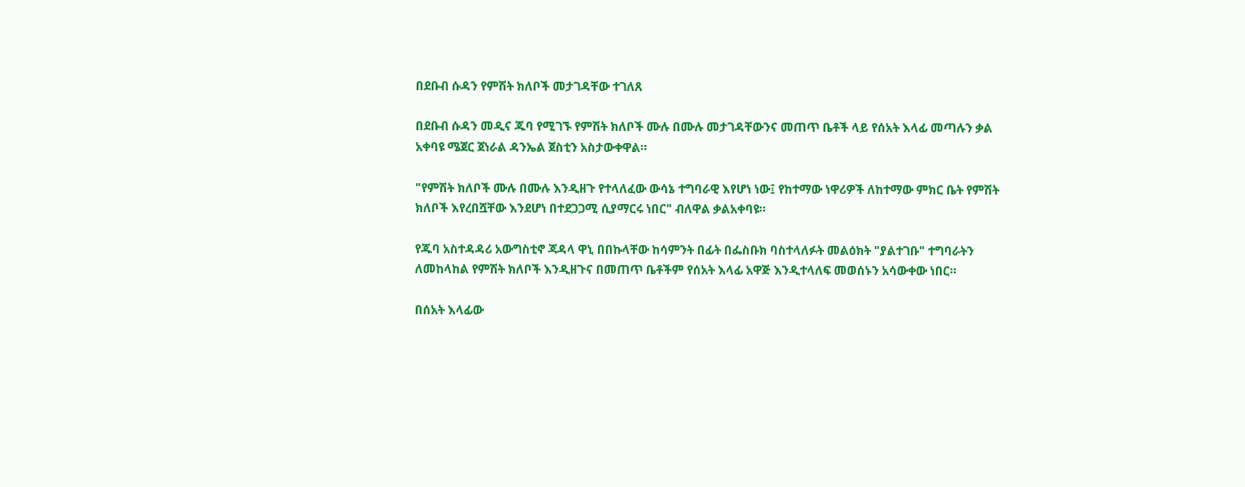በደቡብ ሱዳን የምሽት ክለቦች መታገዳቸው ተገለጸ

በደቡብ ሱዳን መዲና ጁባ የሚገኙ የምሽት ክለቦች ሙሉ በሙሉ መታገዳቸውንና መጠጥ ቤቶች ላይ የሰአት እላፊ መጣሉን ቃል አቀባዩ ሜጀር ጀነራል ዳንኤል ጀስቲን አስታውቀዋል።

"የምሽት ክለቦች ሙሉ በሙሉ እንዲዘጉ የተላለፈው ውሳኔ ተግባራዊ እየሆነ ነው፤ የከተማው ነዋሪዎች ለከተማው ምክር ቤት የምሽት ክለቦች እየረበሿቸው እንደሆነ በተደጋጋሚ ሲያማርሩ ነበር" ብለዋል ቃልአቀባዩ።

የጁባ አስተዳዳሪ አውግስቲኖ ጃዳላ ዋኒ በበኩላቸው ከሳምንት በፊት በፌስቡክ ባስተላለፉት መልዕክት "ያልተገቡ" ተግባራትን ለመከላከል የምሽት ክለቦች እንዲዘጉና በመጠጥ ቤቶችም የሰአት እላፊ አዋጅ እንዲተላለፍ መወሰኑን አሳውቀው ነበር።

በሰአት እላፊው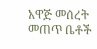አዋጅ መሰረት መጠጥ ቤቶች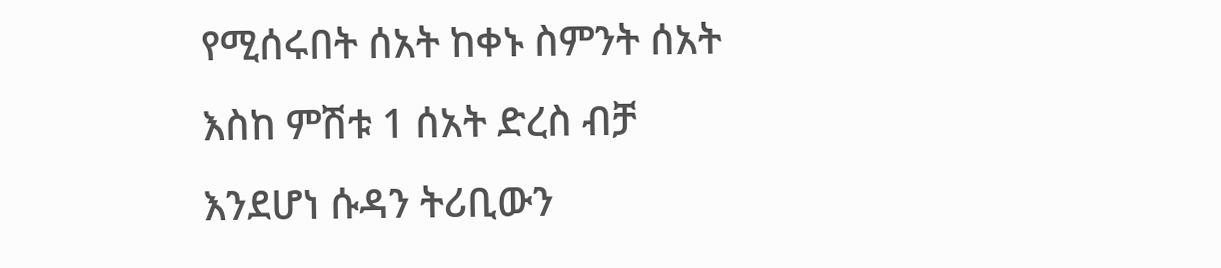የሚሰሩበት ሰአት ከቀኑ ስምንት ሰአት እስከ ምሽቱ 1 ሰአት ድረስ ብቻ እንደሆነ ሱዳን ትሪቢውን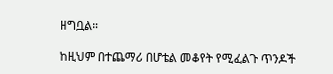ዘግቧል።

ከዚህም በተጨማሪ በሆቴል መቆየት የሚፈልጉ ጥንዶች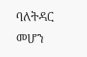ባለትዳር መሆን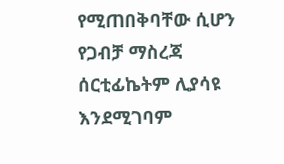የሚጠበቅባቸው ሲሆን የጋብቻ ማስረጃ ሰርቲፊኬትም ሊያሳዩ እንደሚገባም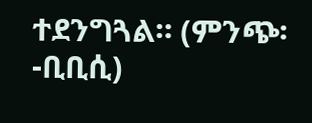ተደንግጓል። (ምንጭ፡-ቢቢሲ)